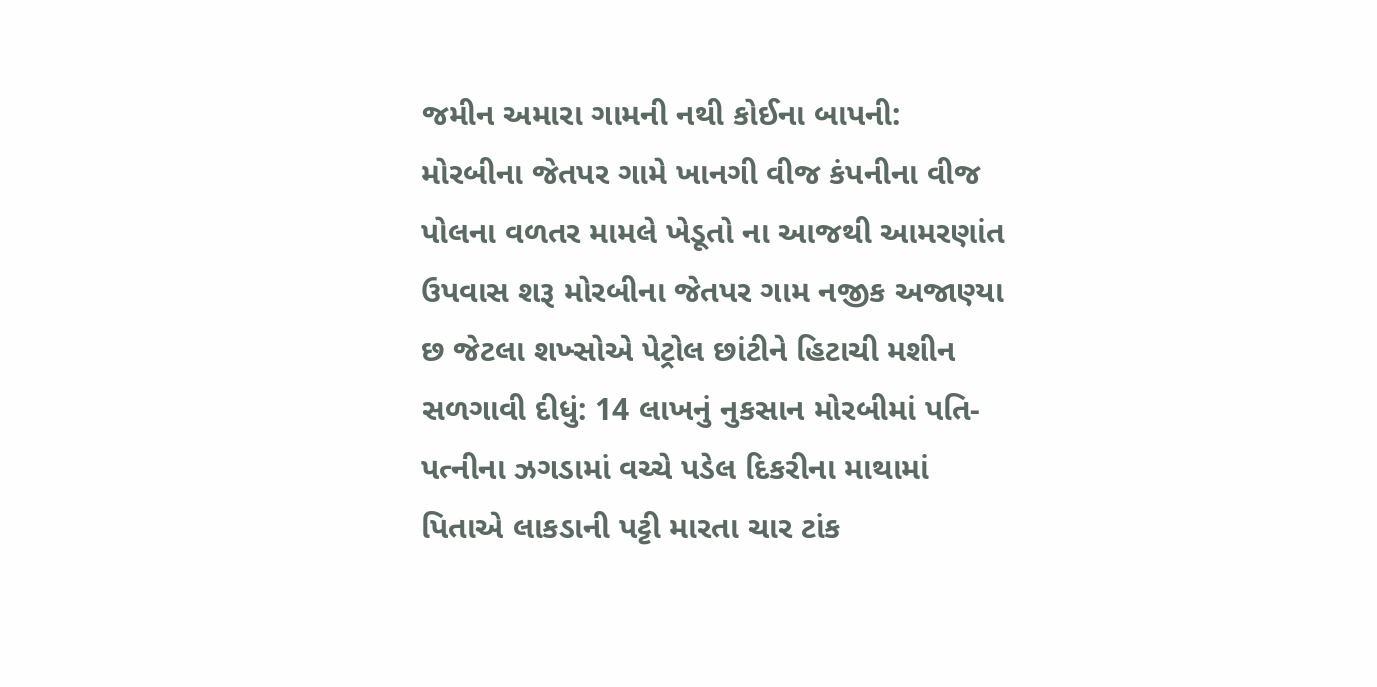જમીન અમારા ગામની નથી કોઈના બાપની: મોરબીના જેતપર ગામે ખાનગી વીજ કંપનીના વીજ પોલના વળતર મામલે ખેડૂતો ના આજથી આમરણાંત ઉપવાસ શરૂ મોરબીના જેતપર ગામ નજીક અજાણ્યા છ જેટલા શખ્સોએ પેટ્રોલ છાંટીને હિટાચી મશીન સળગાવી દીધું: 14 લાખનું નુકસાન મોરબીમાં પતિ-પત્નીના ઝગડામાં વચ્ચે પડેલ દિકરીના માથામાં પિતાએ લાકડાની પટ્ટી મારતા ચાર ટાંક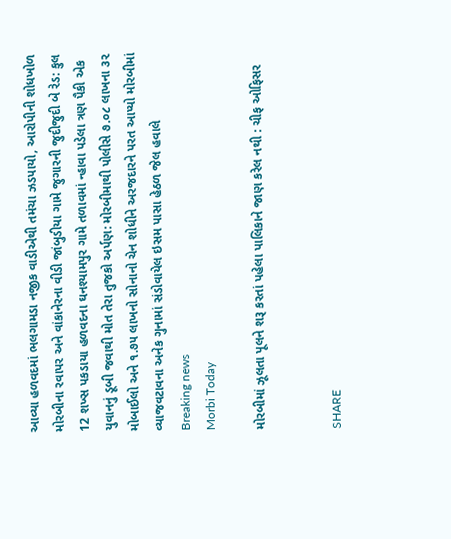આવ્યા હળવદમાં ભલગામડા નજીક વાડીએથી તમંચા ઝડપાયો, આરોપીની શોધખોળ મોરબીના રવાપર અને વાંકાનેરના વીડી જાંબુડીયા ગામે જુગારની જુદીજુદી બે રેડ: કુલ 12 શખ્સ પકડાયા હળવદના ઘનશ્યામપુર ગામે તળાવમાં ન્હાવા પડેલા ત્રણ પૈકી એક યુવાનનું ડૂબી જવાથી મોત તેરા તુજકો અર્પણ: મોરબીમાથી પોલીસે ૭.૦૮ લાખના ૩૨ મોબાઈલો અને ૧.૭૫ લાખનો સોનાનો ચેન શોધીને અરજદારને પરત આપ્યો મોરબીમાં વ્યાજવટાવના અનેક ગુનામાં સંડોવાયેલ ઇસમ પાસા હેઠળ જેલ હવાલે
Breaking news
Morbi Today

મોરબીમાં ઝૂલતા પૂલને શરૂ કરતાં પહેલા પાલિકાને જાણ કરેલ નથી : ચીફ ઓફિસર


SHARE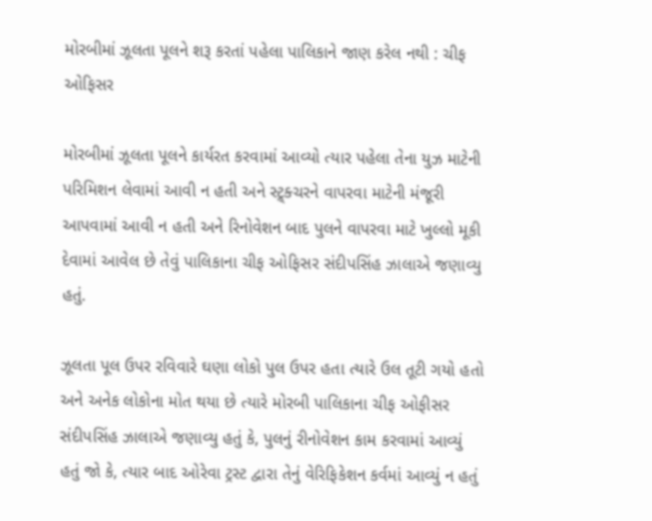મોરબીમાં ઝૂલતા પૂલને શરૂ કરતાં પહેલા પાલિકાને જાણ કરેલ નથી : ચીફ ઓફિસર

મોરબીમાં ઝૂલતા પૂલને કાર્યરત કરવામાં આવ્યો ત્યાર પહેલા તેના યુઝ માટેની પરિમિશન લેવામાં આવી ન હતી અને સ્ટ્ર્ક્ચરને વાપરવા માટેની મંજૂરી આપવામાં આવી ન હતી અને રિનોવેશન બાદ પુલને વાપરવા માટે ખુલ્લો મૂકી દેવામાં આવેલ છે તેવું પાલિકાના ચીફ ઓફિસર સંદીપસિંહ ઝાલાએ જણાવ્યુ હતું.

ઝૂલતા પૂલ ઉપર રવિવારે ઘણા લોકો પુલ ઉપર હતા ત્યારે ઉલ તૂટી ગયો હતો અને અનેક લોકોના મોત થયા છે ત્યારે મોરબી પાલિકાના ચીફ ઓફીસર સંદીપસિંહ ઝાલાએ જણાવ્યુ હતું કે, પુલનું રીનોવેશન કામ કરવામાં આવ્યું હતું જો કે, ત્યાર બાદ ઓરેવા ટ્રસ્ટ દ્વારા તેનું વેરિફિકેશન કર્વમાં આવ્યું ન હતું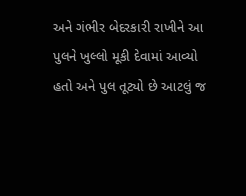અને ગંભીર બેદરકારી રાખીને આ પુલને ખુલ્લો મૂકી દેવામાં આવ્યો હતો અને પુલ તૂટ્યો છે આટલું જ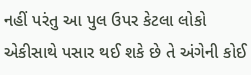નહીં પરંતુ આ પુલ ઉપર કેટલા લોકો એકીસાથે પસાર થઈ શકે છે તે અંગેની કોઈ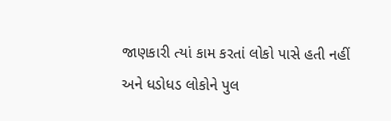જાણકારી ત્યાં કામ કરતાં લોકો પાસે હતી નહીં અને ધડોધડ લોકોને પુલ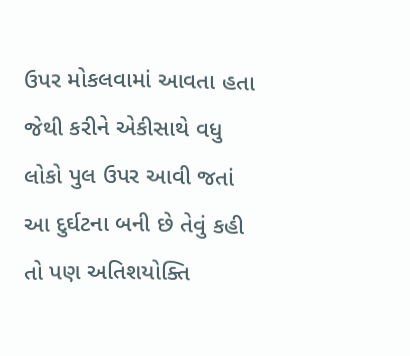ઉપર મોકલવામાં આવતા હતા જેથી કરીને એકીસાથે વધુ લોકો પુલ ઉપર આવી જતાં આ દુર્ઘટના બની છે તેવું કહી તો પણ અતિશયોક્તિ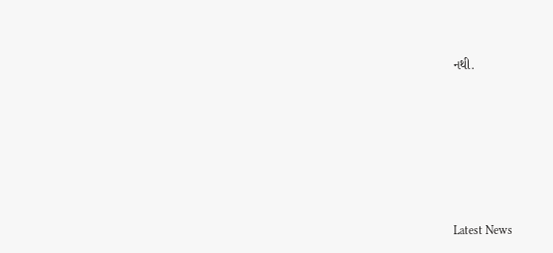નથી.






Latest News